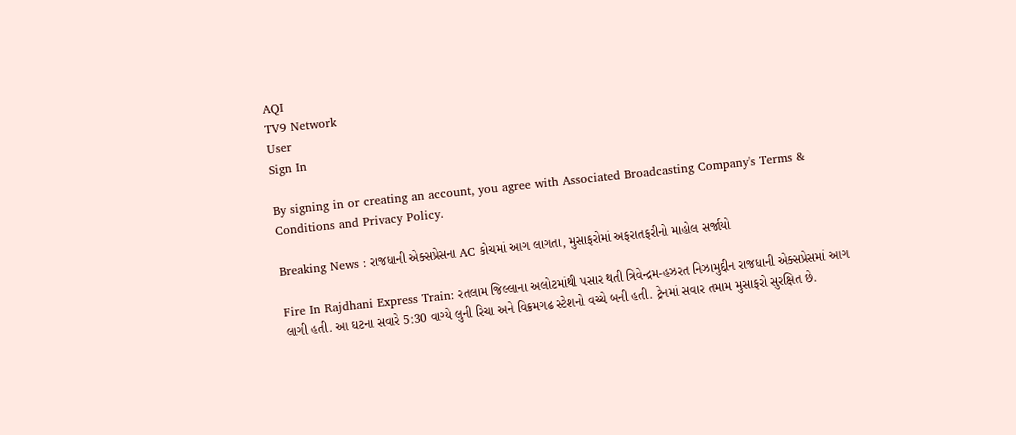AQI
TV9 Network
User
Sign In

By signing in or creating an account, you agree with Associated Broadcasting Company's Terms & Conditions and Privacy Policy.

Breaking News : રાજધાની એક્સપ્રેસના AC કોચમાં આગ લાગતા, મુસાફરોમાં અફરાતફરીનો માહોલ સર્જાયો

Fire In Rajdhani Express Train: રતલામ જિલ્લાના અલોટમાંથી પસાર થતી ત્રિવેન્દ્રમ-હઝરત નિઝામુદ્દીન રાજધાની એક્સપ્રેસમાં આગ લાગી હતી. આ ઘટના સવારે 5:30 વાગ્યે લુની રિચા અને વિક્રમગઢ સ્ટેશનો વચ્ચે બની હતી. ટ્રેનમાં સવાર તમામ મુસાફરો સુરક્ષિત છે.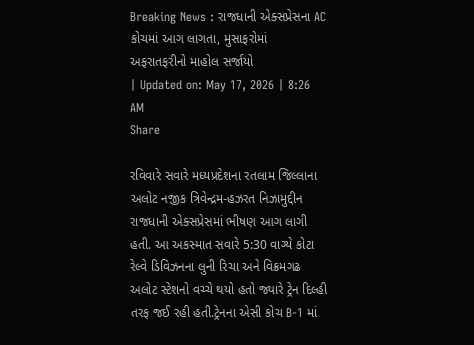Breaking News : રાજધાની એક્સપ્રેસના AC કોચમાં આગ લાગતા, મુસાફરોમાં અફરાતફરીનો માહોલ સર્જાયો
| Updated on: May 17, 2026 | 8:26 AM
Share

રવિવારે સવારે મધ્યપ્રદેશના રતલામ જિલ્લાના અલોટ નજીક ત્રિવેન્દ્રમ-હઝરત નિઝામુદ્દીન રાજધાની એક્સપ્રેસમાં ભીષણ આગ લાગી હતી. આ અકસ્માત સવારે 5:30 વાગ્યે કોટા રેલ્વે ડિવિઝનના લુની રિચા અને વિક્રમગઢ અલોટ સ્ટેશનો વચ્ચે થયો હતો જ્યારે ટ્રેન દિલ્હી તરફ જઈ રહી હતી.ટ્રેનના એસી કોચ B-1 માં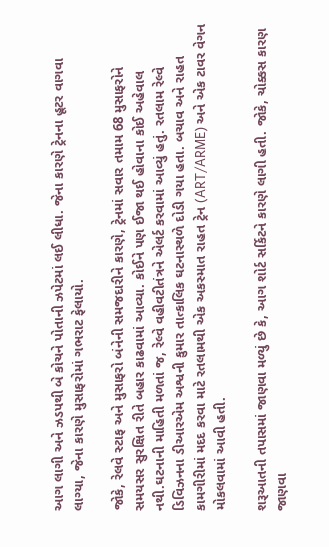આગ લાગી અને ઝડપથી બે કોચને પોતાની ઝપેટમાં લઈ લીધા. જેના કારણે ટ્રેનના હૂટર વાગવા લાગ્યા, જેના કારણે મુસાફરોમાં ગભરાટ ફેલાયો.

જોકે, રેલવે સ્ટાફ અને મુસાફરો બંનેની સમજદારીને કારણે, ટ્રેનમાં સવાર તમામ 68 મુસાફરોને સમયસર સુરક્ષિત રીતે બહાર કાઢવામાં આવ્યા. કોઈને પણ ઈજા થઈ હોવાના કોઈ અહેવાલ નથી.ઘટનાની માહિતી મળતાં જ, રેલ્વે વહીવટીતંત્રને એલર્ટ કરવામાં આવ્યું હતું. રતલામ રેલ્વે ડિવિઝનના ડીઆરએમ અશ્વની કુમાર તાત્કાલિક ઘટનાસ્થળે દોડી ગયા હતા. બચાવ અને રાહત કામગીરીમાં મદદ કરવા માટે રતલામથી એક અકસ્માત રાહત ટ્રેન (ART/ARME) અને એક ટાવર વેગન મોકલવામાં આવી હતી.

શરૂઆતની તપાસમાં જાણવા મળ્યું છે કે, આગ શોર્ટ સર્કિટને કારણે લાગી હતી. જોકે, ચોક્કસ કારણ જાણવા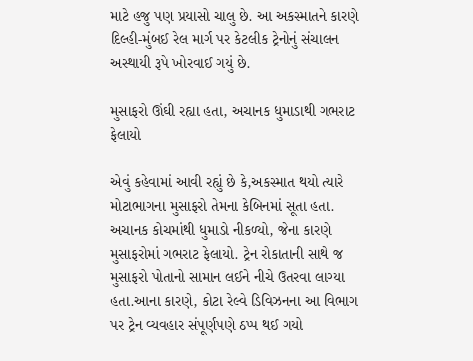માટે હજુ પણ પ્રયાસો ચાલુ છે. આ અકસ્માતને કારણે દિલ્હી-મુંબઈ રેલ માર્ગ પર કેટલીક ટ્રેનોનું સંચાલન અસ્થાયી રૂપે ખોરવાઈ ગયું છે.

મુસાફરો ઊંઘી રહ્યા હતા, અચાનક ધુમાડાથી ગભરાટ ફેલાયો

એવું કહેવામાં આવી રહ્યું છે કે,અકસ્માત થયો ત્યારે મોટાભાગના મુસાફરો તેમના કેબિનમાં સૂતા હતા. અચાનક કોચમાંથી ધુમાડો નીકળ્યો, જેના કારણે મુસાફરોમાં ગભરાટ ફેલાયો. ટ્રેન રોકાતાની સાથે જ મુસાફરો પોતાનો સામાન લઈને નીચે ઉતરવા લાગ્યા હતા.આના કારણે, કોટા રેલ્વે ડિવિઝનના આ વિભાગ પર ટ્રેન વ્યવહાર સંપૂર્ણપણે ઠપ્પ થઈ ગયો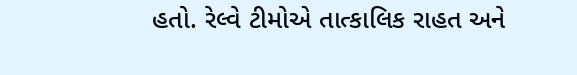હતો. રેલ્વે ટીમોએ તાત્કાલિક રાહત અને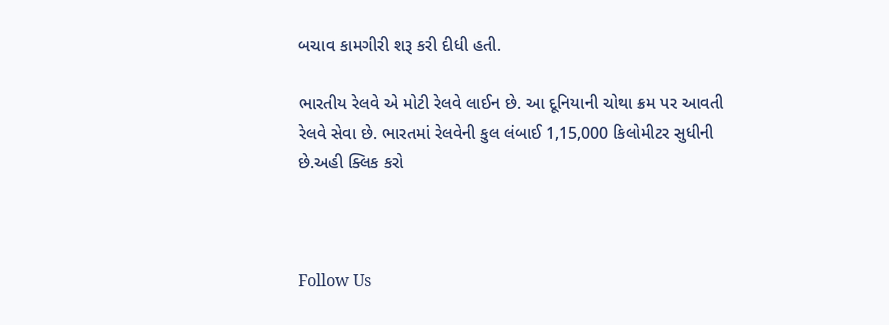બચાવ કામગીરી શરૂ કરી દીધી હતી.

ભારતીય રેલવે એ મોટી રેલવે લાઈન છે. આ દૂનિયાની ચોથા ક્રમ પર આવતી રેલવે સેવા છે. ભારતમાં રેલવેની કુલ લંબાઈ 1,15,000 કિલોમીટર સુધીની છે.અહી ક્લિક કરો



Follow Us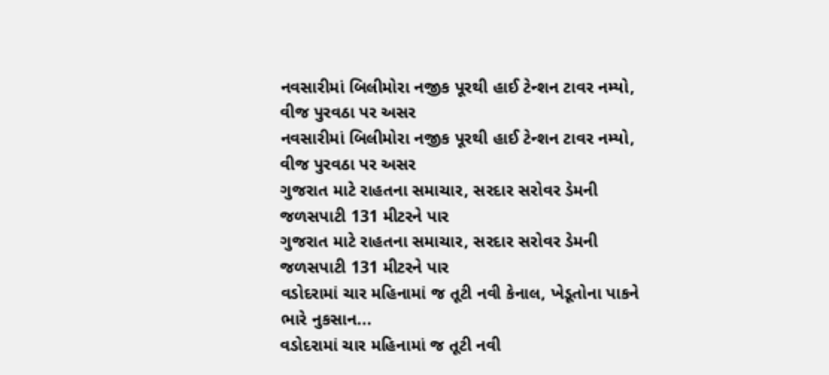નવસારીમાં બિલીમોરા નજીક પૂરથી હાઈ ટેન્શન ટાવર નમ્યો, વીજ પુરવઠા પર અસર
નવસારીમાં બિલીમોરા નજીક પૂરથી હાઈ ટેન્શન ટાવર નમ્યો, વીજ પુરવઠા પર અસર
ગુજરાત માટે રાહતના સમાચાર, સરદાર સરોવર ડેમની જળસપાટી 131 મીટરને પાર
ગુજરાત માટે રાહતના સમાચાર, સરદાર સરોવર ડેમની જળસપાટી 131 મીટરને પાર
વડોદરામાં ચાર મહિનામાં જ તૂટી નવી કેનાલ, ખેડૂતોના પાકને ભારે નુકસાન...
વડોદરામાં ચાર મહિનામાં જ તૂટી નવી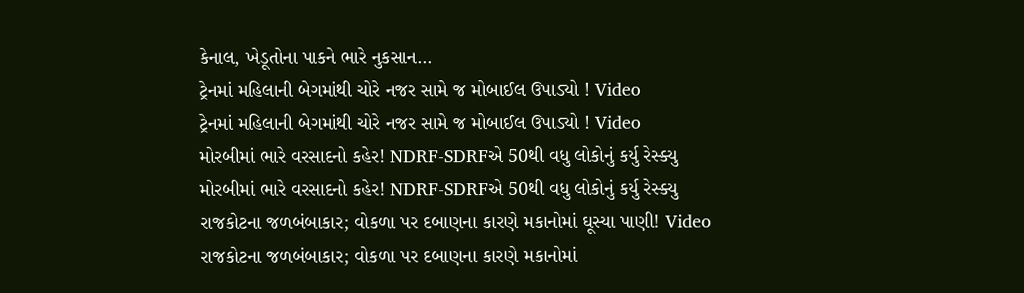કેનાલ, ખેડૂતોના પાકને ભારે નુકસાન...
ટ્રેનમાં મહિલાની બેગમાંથી ચોરે નજર સામે જ મોબાઈલ ઉપાડ્યો ! Video
ટ્રેનમાં મહિલાની બેગમાંથી ચોરે નજર સામે જ મોબાઈલ ઉપાડ્યો ! Video
મોરબીમાં ભારે વરસાદનો કહેર! NDRF-SDRFએ 50થી વધુ લોકોનું કર્યુ રેસ્ક્યુ
મોરબીમાં ભારે વરસાદનો કહેર! NDRF-SDRFએ 50થી વધુ લોકોનું કર્યુ રેસ્ક્યુ
રાજકોટના જળબંબાકાર; વોકળા પર દબાણના કારણે મકાનોમાં ઘૂસ્યા પાણી! Video
રાજકોટના જળબંબાકાર; વોકળા પર દબાણના કારણે મકાનોમાં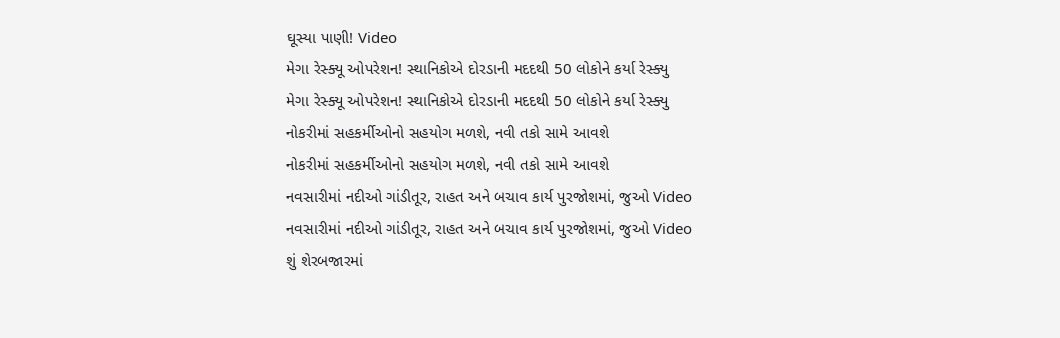ઘૂસ્યા પાણી! Video
મેગા રેસ્ક્યૂ ઓપરેશન! સ્થાનિકોએ દોરડાની મદદથી 50 લોકોને કર્યા રેસ્ક્યુ
મેગા રેસ્ક્યૂ ઓપરેશન! સ્થાનિકોએ દોરડાની મદદથી 50 લોકોને કર્યા રેસ્ક્યુ
નોકરીમાં સહકર્મીઓનો સહયોગ મળશે, નવી તકો સામે આવશે
નોકરીમાં સહકર્મીઓનો સહયોગ મળશે, નવી તકો સામે આવશે
નવસારીમાં નદીઓ ગાંડીતૂર, રાહત અને બચાવ કાર્ય પુરજોશમાં, જુઓ Video
નવસારીમાં નદીઓ ગાંડીતૂર, રાહત અને બચાવ કાર્ય પુરજોશમાં, જુઓ Video
શું શેરબજારમાં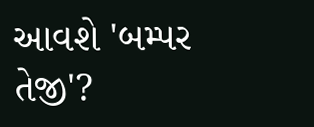આવશે 'બમ્પર તેજી'?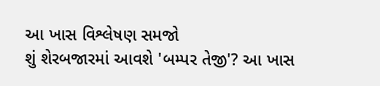આ ખાસ વિશ્લેષણ સમજો
શું શેરબજારમાં આવશે 'બમ્પર તેજી'? આ ખાસ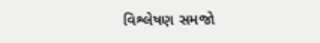વિશ્લેષણ સમજો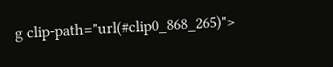g clip-path="url(#clip0_868_265)">